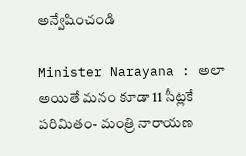అన్వేషించండి

Minister Narayana : అలా అయితే మనం కూడా 11 సీట్లకే పరిమితం- మంత్రి నారాయణ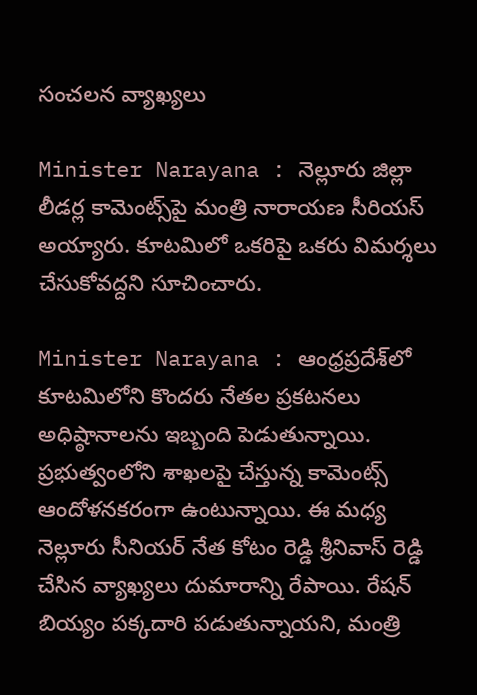సంచలన వ్యాఖ్యలు

Minister Narayana : నెల్లూరు జిల్లా లీడర్ల కామెంట్స్‌పై మంత్రి నారాయణ సీరియస్ అయ్యారు. కూటమిలో ఒకరిపై ఒకరు విమర్శలు చేసుకోవద్దని సూచించారు.

Minister Narayana : ఆంధ్రప్రదేశ్‌లో కూటమిలోని కొందరు నేతల ప్రకటనలు అధిష్ఠానాలను ఇబ్బంది పెడుతున్నాయి. ప్రభుత్వంలోని శాఖలపై చేస్తున్న కామెంట్స్‌ ఆందోళనకరంగా ఉంటున్నాయి. ఈ మధ్య నెల్లూరు సీనియర్ నేత కోటం రెడ్డి శ్రీనివాస్ రెడ్డి చేసిన వ్యాఖ్యలు దుమారాన్ని రేపాయి. రేషన్ బియ్యం పక్కదారి పడుతున్నాయని, మంత్రి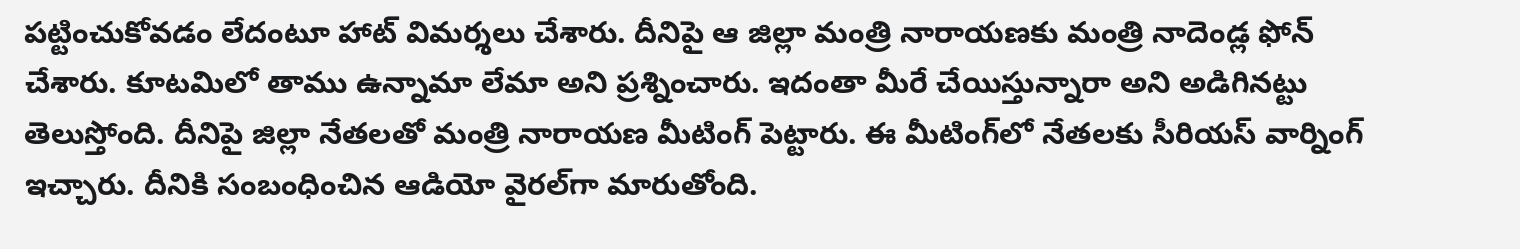పట్టించుకోవడం లేదంటూ హాట్ విమర్శలు చేశారు. దీనిపై ఆ జిల్లా మంత్రి నారాయణకు మంత్రి నాదెండ్ల ఫోన్‌ చేశారు. కూటమిలో తాము ఉన్నామా లేమా అని ప్రశ్నించారు. ఇదంతా మీరే చేయిస్తున్నారా అని అడిగినట్టు తెలుస్తోంది. దీనిపై జిల్లా నేతలతో మంత్రి నారాయణ మీటింగ్ పెట్టారు. ఈ మీటింగ్‌లో నేతలకు సీరియస్ వార్నింగ్ ఇచ్చారు. దీనికి సంబంధించిన ఆడియో వైరల్‌గా మారుతోంది.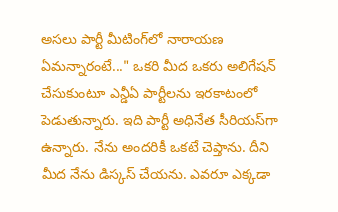అసలు పార్టీ మీటింగ్‌లో నారాయణ ఏమన్నారంటే..." ఒకరి మీద ఒకరు అలిగేషన్ చేసుకుంటూ ఎన్డీఏ పార్టీలను ఇరకాటంలో పెడుతున్నారు. ఇది పార్టీ అధినేత సీరియస్‌గా ఉన్నారు. నేను అందరికీ ఒకటే చెప్తాను. దీని మీద నేను డిస్కస్ చేయను. ఎవరూ ఎక్కడా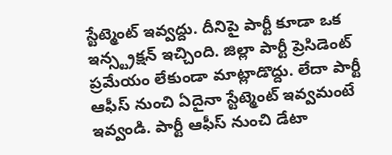స్టేట్మెంట్ ఇవ్వద్దు. దీనిపై పార్టీ కూడా ఒక ఇన్స్ట్రక్షన్ ఇచ్చింది. జిల్లా పార్టీ ప్రెసిడెంట్ ప్రమేయం లేకుండా మాట్లాడొద్దు. లేదా పార్టీ ఆఫీస్ నుంచి ఏదైనా స్టేట్మెంట్ ఇవ్వమంటే ఇవ్వండి. పార్టీ ఆఫీస్ నుంచి డేటా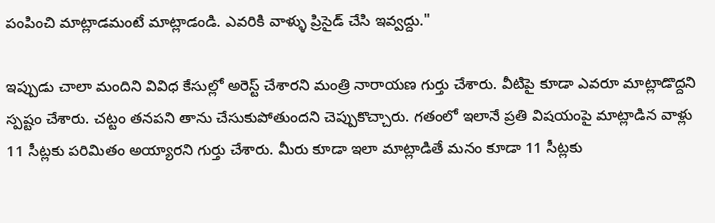పంపించి మాట్లాడమంటే మాట్లాడండి. ఎవరికి వాళ్ళు ప్రిసైడ్ చేసి ఇవ్వద్దు."

ఇప్పుడు చాలా మందిని వివిధ కేసుల్లో అరెస్ట్ చేశారని మంత్రి నారాయణ గుర్తు చేశారు. వీటిపై కూడా ఎవరూ మాట్లాడొద్దని స్పష్టం చేశారు. చట్టం తనపని తాను చేసుకుపోతుందని చెప్పుకొచ్చారు. గతంలో ఇలానే ప్రతి విషయంపై మాట్లాడిన వాళ్లు 11 సీట్లకు పరిమితం అయ్యారని గుర్తు చేశారు. మీరు కూడా ఇలా మాట్లాడితే మనం కూడా 11 సీట్లకు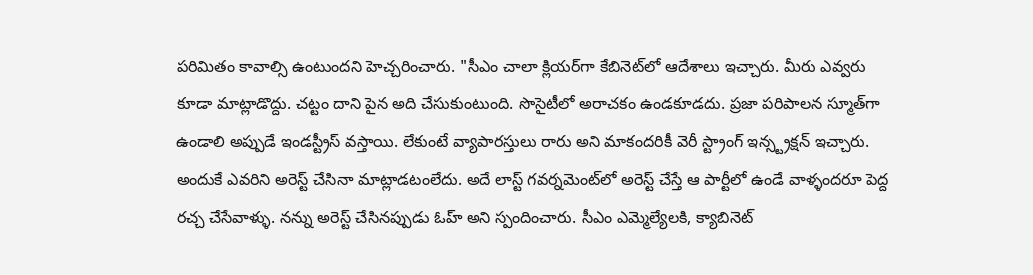పరిమితం కావాల్సి ఉంటుందని హెచ్చరించారు. "సీఎం చాలా క్లియర్‌గా కేబినెట్‌లో ఆదేశాలు ఇచ్చారు. మీరు ఎవ్వరు కూడా మాట్లాడొద్దు. చట్టం దాని పైన అది చేసుకుంటుంది. సొసైటీలో అరాచకం ఉండకూడదు. ప్రజా పరిపాలన స్మూత్‌గా ఉండాలి అప్పుడే ఇండస్ట్రీస్ వస్తాయి. లేకుంటే వ్యాపారస్తులు రారు అని మాకందరికీ వెరీ స్ట్రాంగ్ ఇన్స్ట్రక్షన్ ఇచ్చారు. అందుకే ఎవరిని అరెస్ట్ చేసినా మాట్లాడటంలేదు. అదే లాస్ట్ గవర్నమెంట్‌లో అరెస్ట్ చేస్తే ఆ పార్టీలో ఉండే వాళ్ళందరూ పెద్ద రచ్చ చేసేవాళ్ళు. నన్ను అరెస్ట్ చేసినప్పుడు ఓహ్ అని స్పందించారు. సీఎం ఎమ్మెల్యేలకి, క్యాబినెట్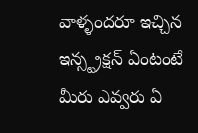వాళ్ళందరూ ఇచ్చిన ఇన్స్ట్రక్షన్ ఏంటంటే మీరు ఎవ్వరు ఏ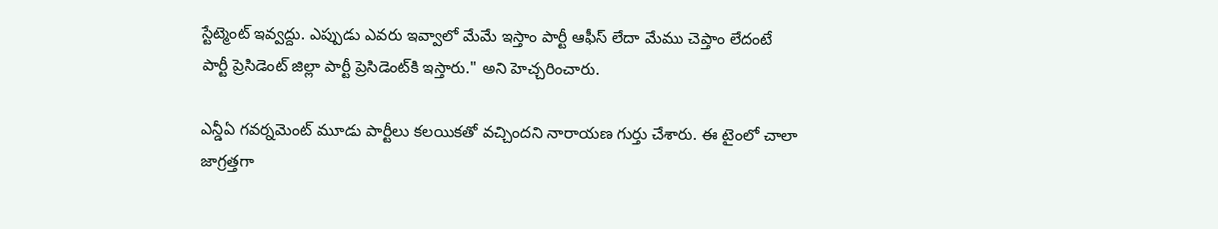స్టేట్మెంట్ ఇవ్వద్దు. ఎప్పుడు ఎవరు ఇవ్వాలో మేమే ఇస్తాం పార్టీ ఆఫీస్ లేదా మేము చెప్తాం లేదంటే పార్టీ ప్రెసిడెంట్ జిల్లా పార్టీ ప్రెసిడెంట్‌కి ఇస్తారు." అని హెచ్చరించారు.

ఎన్డీఏ గవర్నమెంట్ మూడు పార్టీలు కలయికతో వచ్చిందని నారాయణ గుర్తు చేశారు. ఈ టైంలో చాలా జాగ్రత్తగా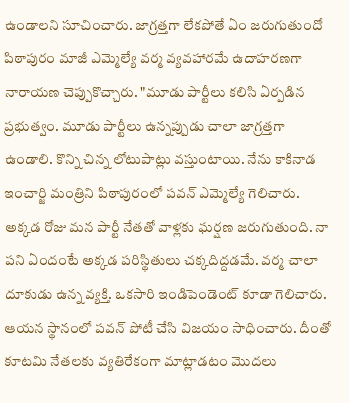ఉండాలని సూచించారు. జాగ్రత్తగా లేకపోతే ఏం జరుగుతుందో పిఠాపురం మాజీ ఎమ్మెల్యే వర్మ వ్యవహారమే ఉదాహరణగా నారాయణ చెప్పుకొచ్చారు. "మూడు పార్టీలు కలిసి ఏర్పడిన ప్రభుత్వం. మూడు పార్టీలు ఉన్నప్పుడు చాలా జాగ్రత్తగా ఉండాలి. కొన్ని చిన్న లోటుపాట్లు వస్తుంటాయి. నేను కాకినాడ ఇంచార్జి మంత్రిని పిఠాపురంలో పవన్ ఎమ్మెల్యే గెలిచారు. అక్కడ రోజు మన పార్టీ నేతతో వాళ్లకు ఘర్షణ జరుగుతుంది. నా పని ఏందంటే అక్కడ పరిస్థితులు చక్కదిద్దడమే. వర్మ చాలా దూకుడు ఉన్న వ్యక్తి. ఒకసారి ఇండిపెండెంట్ కూడా గెలిచారు. ఆయన స్థానంలో పవన్ పోటీ చేసి విజయం సాధించారు. దీంతో కూటమి నేతలకు వ్యతిరేకంగా మాట్లాడటం మొదలు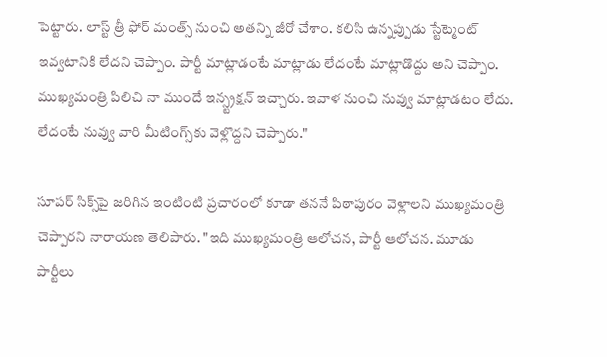పెట్టారు. లాస్ట్ త్రీ ఫోర్ మంత్స్ నుంచి అతన్ని జీరో చేశాం. కలిసి ఉన్నప్పుడు స్టేట్మెంట్ ఇవ్వటానికి లేదని చెప్పాం. పార్టీ మాట్లాడంటే మాట్లాడు లేదంటే మాట్లాడొద్దు అని చెప్పాం. ముఖ్యమంత్రి పిలిచి నా ముందే ఇన్స్ట్రక్షన్ ఇచ్చారు. ఇవాళ నుంచి నువ్వు మాట్లాడటం లేదు. లేదంటే నువ్వు వారి మీటింగ్స్‌కు వెళ్లొద్దని చెప్పారు."

సూపర్ సిక్స్‌పై జరిగిన ఇంటింటి ప్రచారంలో కూడా తననే పిఠాపురం వెళ్లాలని ముఖ్యమంత్రి చెప్పారని నారాయణ తెలిపారు. "ఇది ముఖ్యమంత్రి ఆలోచన, పార్టీ ఆలోచన. మూడు పార్టీలు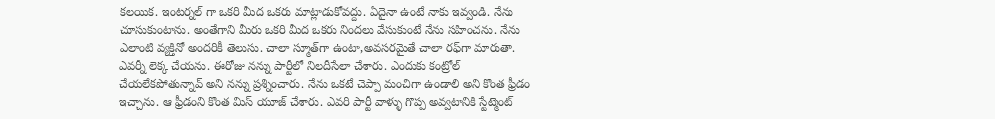కలయిక. ఇంటర్నల్ గా ఒకరి మీద ఒకరు మాట్లాడుకోవద్దు. ఏదైనా ఉంటే నాకు ఇవ్వండి. నేను చూసుకుంటాను. అంతేగాని మీరు ఒకరి మీద ఒకరు నిందలు వేసుకుంటే నేను సహించను. నేను ఎలాంటి వ్యక్తినో అందరికీ తెలుసు. చాలా స్మూత్‌గా ఉంటా,అవసరమైతే చాలా రఫ్‌గా మారుతా. ఎవర్నీ లెక్క చేయను. ఈరోజు నన్ను పార్టీలో నిలదీసేలా చేశారు. ఎందుకు కంట్రోల్ చేయలేకపోతున్నావ్ అని నన్ను ప్రశ్నించారు. నేను ఒకటే చెప్పా మంచిగా ఉండాలి అని కొంత ఫ్రీడం ఇచ్చాను. ఆ ఫ్రీడంని కొంత మిస్ యూజ్‌ చేశారు. ఎవరి పార్టీ వాళ్ళు గొప్ప అవ్వటానికి స్టేట్మెంట్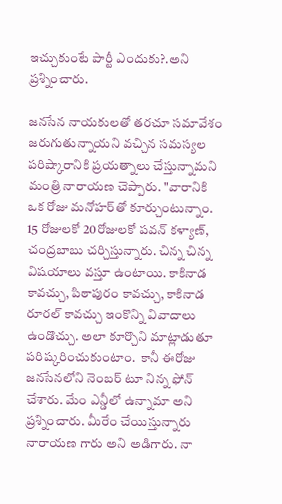ఇచ్చుకుంటే పార్టీ ఎందుకు?.అని ప్రశ్నించారు.

జనసేన నాయకులతో తరచూ సమావేశం జరుగుతున్నాయని వచ్చిన సమస్యల పరిష్కారానికి ప్రయత్నాలు చేస్తున్నామని మంత్రి నారాయణ చెప్పారు. "వారానికి ఒక రోజు మనోహర్‌తో కూర్చుంటున్నాం. 15 రోజులకో 20రోజులకో పవన్ కళ్యాణ్, చంద్రబాబు చర్చిస్తున్నారు. చిన్న చిన్న విషయాలు వస్తూ ఉంటాయి. కాకినాడ కావచ్చు, పిఠాపురం కావచ్చు, కాకినాడ రూరల్ కావచ్చు ఇంకొన్ని వివాదాలు ఉండొచ్చు. అలా కూర్చొని మాట్లాడుతూ పరిష్కరించుకుంటాం.  కానీ ఈరోజు జనసేనలోని నెంబర్ టూ నిన్న ఫోన్ చేశారు. మేం ఎన్డీలో ఉన్నామా అని ప్రశ్నించారు. మీరేం చేయిస్తున్నారు నారాయణ గారు అని అడిగారు. నా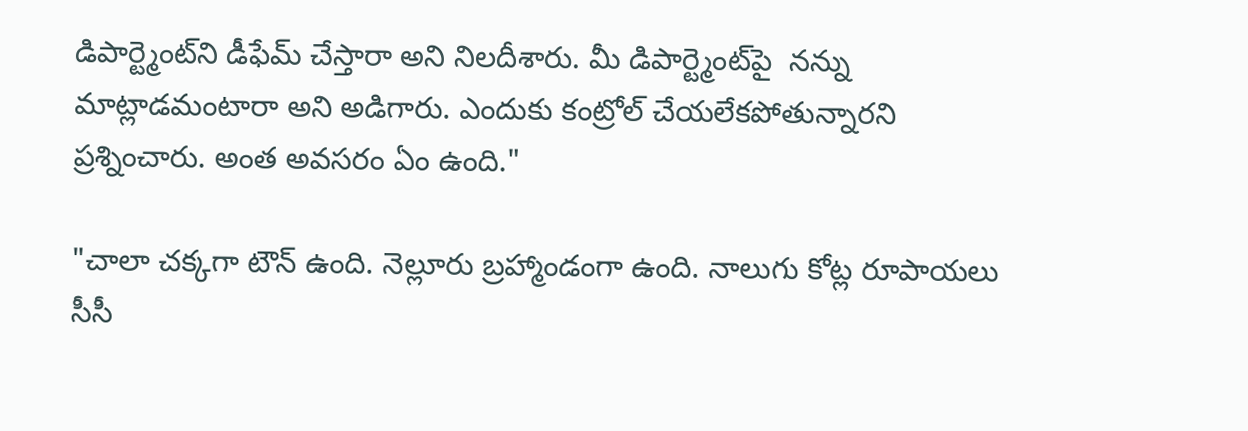డిపార్ట్మెంట్‌ని డీఫేమ్ చేస్తారా అని నిలదీశారు. మీ డిపార్ట్మెంట్‌పై  నన్ను మాట్లాడమంటారా అని అడిగారు. ఎందుకు కంట్రోల్ చేయలేకపోతున్నారని ప్రశ్నించారు. అంత అవసరం ఏం ఉంది."

"చాలా చక్కగా టౌన్ ఉంది. నెల్లూరు బ్రహ్మాండంగా ఉంది. నాలుగు కోట్ల రూపాయలు సీసీ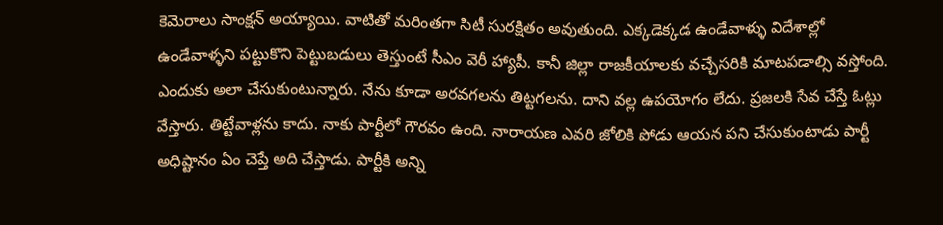కెమెరాలు సాంక్షన్ అయ్యాయి. వాటితో మరింతగా సిటీ సురక్షితం అవుతుంది. ఎక్కడెక్కడ ఉండేవాళ్ళు విదేశాల్లో ఉండేవాళ్ళని పట్టుకొని పెట్టుబడులు తెస్తుంటే సీఎం వెరీ హ్యాపీ. కానీ జిల్లా రాజకీయాలకు వచ్చేసరికి మాటపడాల్సి వస్తోంది. ఎందుకు అలా చేసుకుంటున్నారు. నేను కూడా అరవగలను తిట్టగలను. దాని వల్ల ఉపయోగం లేదు. ప్రజలకి సేవ చేస్తే ఓట్లు వేస్తారు. తిట్టేవాళ్లను కాదు. నాకు పార్టీలో గౌరవం ఉంది. నారాయణ ఎవరి జోలికి పోడు ఆయన పని చేసుకుంటాడు పార్టీ అధిష్టానం ఏం చెప్తే అది చేస్తాడు. పార్టీకి అన్ని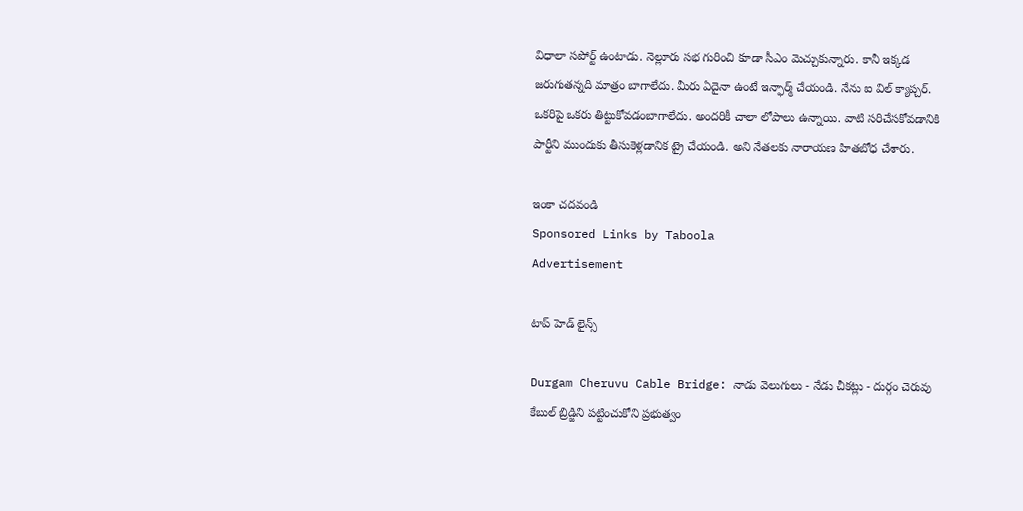విధాలా సపోర్ట్ ఉంటాడు. నెల్లూరు సభ గురించి కూడా సీఎం మెచ్చుకున్నారు. కానీ ఇక్కడ జరుగుతన్నది మాత్రం బాగాలేదు. మీరు ఏదైనా ఉంటే ఇన్ఫార్మ్ చేయండి. నేను ఐ విల్ క్యాప్చర్. ఒకరిపై ఒకరు తిట్టుకోవడంబాగాలేదు. అందరికీ చాలా లోపాలు ఉన్నాయి. వాటి సరిచేసకోవడానికి పార్టీని ముందుకు తీసుకెళ్లడానిక ట్రై చేయండి. అని నేతలకు నారాయణ హితబోధ చేశారు.

ఇంకా చదవండి
Sponsored Links by Taboola
Advertisement

టాప్ హెడ్ లైన్స్

Durgam Cheruvu Cable Bridge: నాడు వెలుగులు - నేడు చీకట్లు - దుర్గం చెరువు కేబుల్ బ్రిడ్జిని పట్టించుకోని ప్రభుత్వం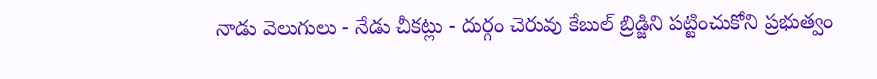నాడు వెలుగులు - నేడు చీకట్లు - దుర్గం చెరువు కేబుల్ బ్రిడ్జిని పట్టించుకోని ప్రభుత్వం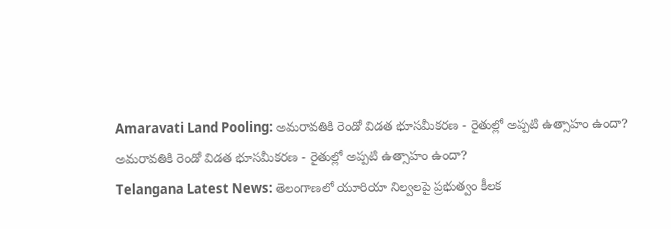Amaravati Land Pooling: అమరావతికి రెండో విడత భూసమీకరణ - రైతుల్లో అప్పటి ఉత్సాహం ఉందా?
అమరావతికి రెండో విడత భూసమీకరణ - రైతుల్లో అప్పటి ఉత్సాహం ఉందా?
Telangana Latest News: తెలంగాణలో యూరియా నిల్వలపై ప్రభుత్వం కీలక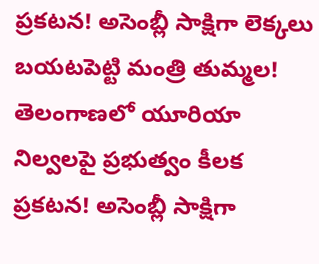ప్రకటన! అసెంబ్లీ సాక్షిగా లెక్కలు బయటపెట్టి మంత్రి తుమ్మల!
తెలంగాణలో యూరియా నిల్వలపై ప్రభుత్వం కీలక ప్రకటన! అసెంబ్లీ సాక్షిగా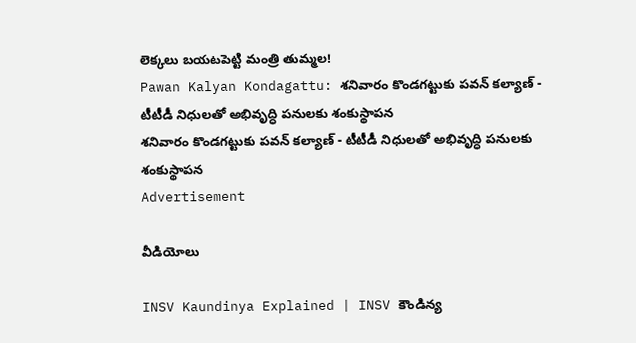లెక్కలు బయటపెట్టి మంత్రి తుమ్మల!
Pawan Kalyan Kondagattu: శనివారం కొండగట్టుకు పవన్ కల్యాణ్ - టీటీడీ నిధులతో అభివృద్ధి పనులకు శంకుస్థాపన
శనివారం కొండగట్టుకు పవన్ కల్యాణ్ - టీటీడీ నిధులతో అభివృద్ధి పనులకు శంకుస్థాపన
Advertisement

వీడియోలు

INSV Kaundinya Explained | INSV కౌండిన్య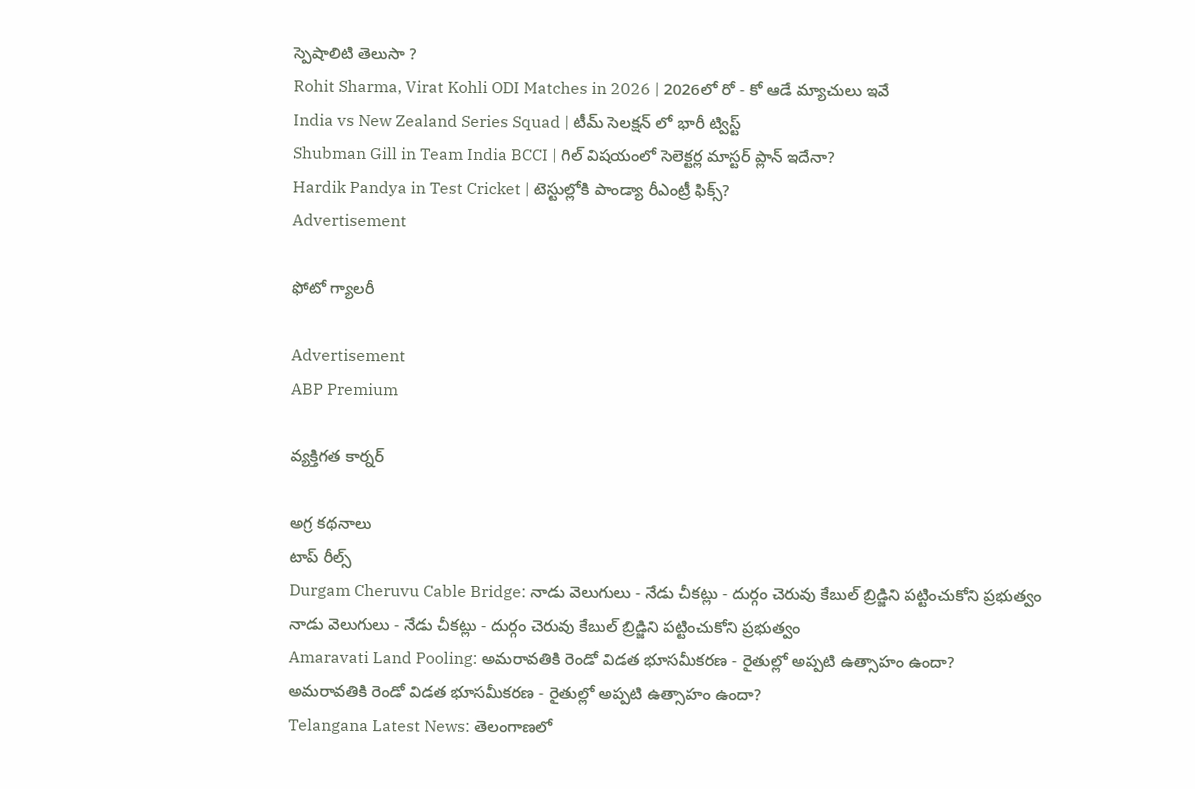స్పెషాలిటి తెలుసా ?
Rohit Sharma, Virat Kohli ODI Matches in 2026 | 2026లో రో - కో ఆడే మ్యాచులు ఇవే
India vs New Zealand Series Squad | టీమ్ సెలక్షన్ లో భారీ ట్విస్ట్
Shubman Gill in Team India BCCI | గిల్ విషయంలో సెలెక్టర్ల మాస్టర్ ప్లాన్ ఇదేనా?
Hardik Pandya in Test Cricket | టెస్టుల్లోకి పాండ్యా రీఎంట్రీ ఫిక్స్?
Advertisement

ఫోటో గ్యాలరీ

Advertisement
ABP Premium

వ్యక్తిగత కార్నర్

అగ్ర కథనాలు
టాప్ రీల్స్
Durgam Cheruvu Cable Bridge: నాడు వెలుగులు - నేడు చీకట్లు - దుర్గం చెరువు కేబుల్ బ్రిడ్జిని పట్టించుకోని ప్రభుత్వం
నాడు వెలుగులు - నేడు చీకట్లు - దుర్గం చెరువు కేబుల్ బ్రిడ్జిని పట్టించుకోని ప్రభుత్వం
Amaravati Land Pooling: అమరావతికి రెండో విడత భూసమీకరణ - రైతుల్లో అప్పటి ఉత్సాహం ఉందా?
అమరావతికి రెండో విడత భూసమీకరణ - రైతుల్లో అప్పటి ఉత్సాహం ఉందా?
Telangana Latest News: తెలంగాణలో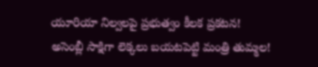యూరియా నిల్వలపై ప్రభుత్వం కీలక ప్రకటన! అసెంబ్లీ సాక్షిగా లెక్కలు బయటపెట్టి మంత్రి తుమ్మల!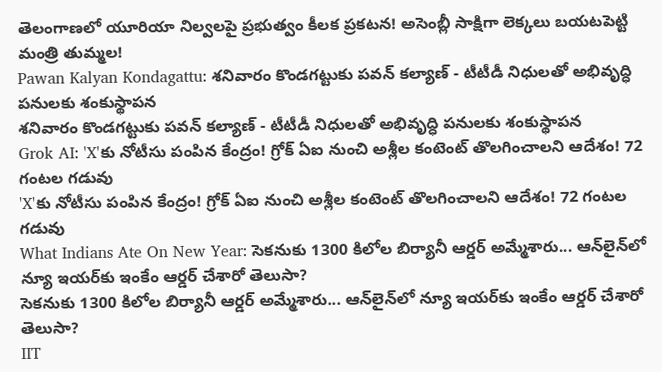తెలంగాణలో యూరియా నిల్వలపై ప్రభుత్వం కీలక ప్రకటన! అసెంబ్లీ సాక్షిగా లెక్కలు బయటపెట్టి మంత్రి తుమ్మల!
Pawan Kalyan Kondagattu: శనివారం కొండగట్టుకు పవన్ కల్యాణ్ - టీటీడీ నిధులతో అభివృద్ధి పనులకు శంకుస్థాపన
శనివారం కొండగట్టుకు పవన్ కల్యాణ్ - టీటీడీ నిధులతో అభివృద్ధి పనులకు శంకుస్థాపన
Grok AI: 'X'కు నోటీసు పంపిన కేంద్రం! గ్రోక్ ఏఐ నుంచి అశ్లీల కంటెంట్ తొలగించాలని ఆదేశం! 72 గంటల గడువు
'X'కు నోటీసు పంపిన కేంద్రం! గ్రోక్ ఏఐ నుంచి అశ్లీల కంటెంట్ తొలగించాలని ఆదేశం! 72 గంటల గడువు
What Indians Ate On New Year: సెకనుకు 1300 కిలోల బిర్యానీ ఆర్డర్ అమ్మేశారు... ఆన్‌లైన్‌లో న్యూ ఇయర్‌కు ఇంకేం ఆర్డర్ చేశారో తెలుసా?
సెకనుకు 1300 కిలోల బిర్యానీ ఆర్డర్ అమ్మేశారు... ఆన్‌లైన్‌లో న్యూ ఇయర్‌కు ఇంకేం ఆర్డర్ చేశారో తెలుసా?
IIT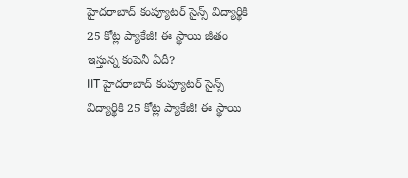హైదరాబాద్ కంప్యూటర్ సైన్స్ విద్యార్థికి 25 కోట్ల ప్యాకేజీ! ఈ స్థాయి జీతం ఇస్తున్న కంపెనీ ఏదీ?
IIT హైదరాబాద్ కంప్యూటర్ సైన్స్ విద్యార్థికి 25 కోట్ల ప్యాకేజీ! ఈ స్థాయి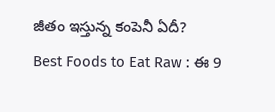జీతం ఇస్తున్న కంపెనీ ఏదీ?
Best Foods to Eat Raw : ఈ 9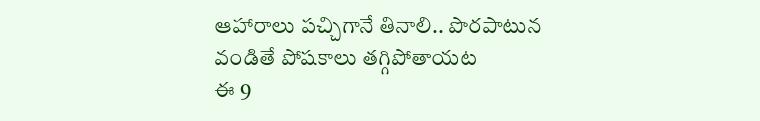ఆహారాలు పచ్చిగానే తినాలి.. పొరపాటున వండితే పోషకాలు తగ్గిపోతాయట
ఈ 9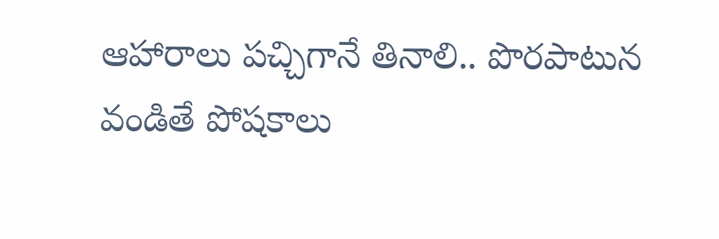ఆహారాలు పచ్చిగానే తినాలి.. పొరపాటున వండితే పోషకాలు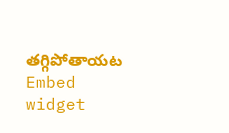తగ్గిపోతాయట
Embed widget